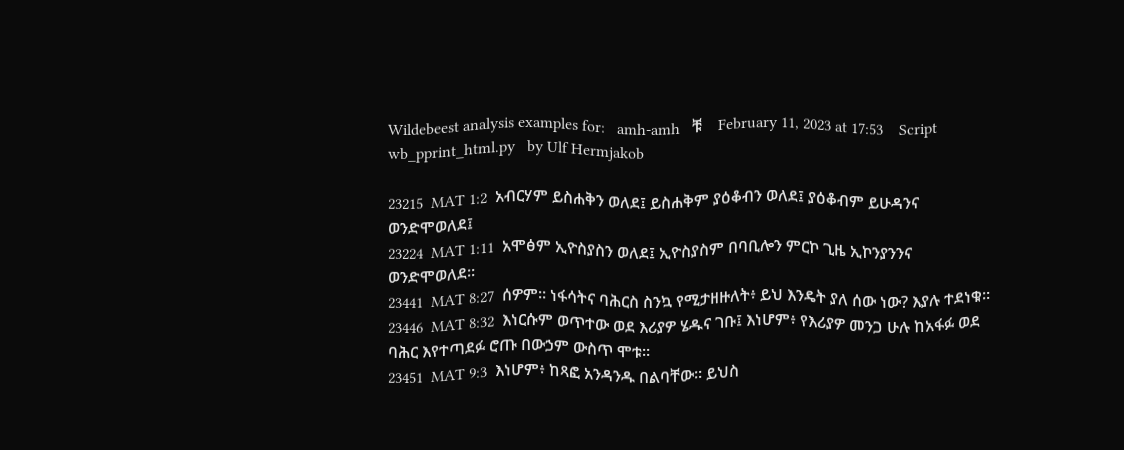Wildebeest analysis examples for:   amh-amh   ቹ    February 11, 2023 at 17:53    Script wb_pprint_html.py   by Ulf Hermjakob

23215  MAT 1:2  አብርሃም ይስሐቅን ወለደ፤ ይስሐቅም ያዕቆብን ወለደ፤ ያዕቆብም ይሁዳንና ወንድሞወለደ፤
23224  MAT 1:11  አሞፅም ኢዮስያስን ወለደ፤ ኢዮስያስም በባቢሎን ምርኮ ጊዜ ኢኮንያንንና ወንድሞወለደ።
23441  MAT 8:27  ሰዎም። ነፋሳትና ባሕርስ ስንኳ የሚታዘዙለት፥ ይህ እንዴት ያለ ሰው ነው? እያሉ ተደነቁ።
23446  MAT 8:32  እነርሱም ወጥተው ወደ እሪያዎ ሄዱና ገቡ፤ እነሆም፥ የእሪያዎ መንጋ ሁሉ ከአፋፉ ወደ ባሕር እየተጣደፉ ሮጡ በውኃም ውስጥ ሞቱ።
23451  MAT 9:3  እነሆም፥ ከጻፎ አንዳንዱ በልባቸው። ይህስ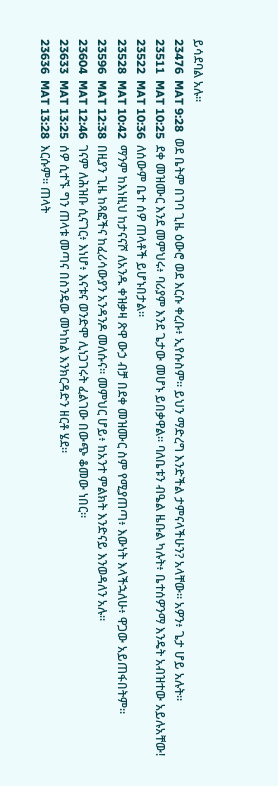ይሳደባል አሉ።
23476  MAT 9:28  ወደ ቤትም በገባ ጊዜ ዕውሮ ወደ እርሱ ቀረቡ፥ ኢየሱስም። ይህን ማድረግ እንድችል ታምናላችሁን? አላቸው። አዎን፥ ጌታ ሆይ አሉት።
23511  MAT 10:25  ደቀ መዝሙር እንደ መምህሩ፥ ባሪያም እንደ ጌታው መሆኑ ይበቃዋል። ባለቤቱን ብዔል ዜቡል ካሉት፥ ቤተሰዎንማ እንዴት አብዝተው አይሉአቸው!
23522  MAT 10:36  ለሰውም ቤተ ሰዎ ጠላቶች ይሆኑበታል።
23528  MAT 10:42  ማንም ከእነዚህ ከታናናሾ ለአንዱ ቀዝቃዛ ጽዋ ውኃ ብቻ በደቀ መዝሙር ስም የሚያጠጣ፥ እውነት እላችኋለሁ፥ ዋጋው አይጠፋበትም።
23596  MAT 12:38  በዚያን ጊዜ ከጻፎችና ከፈሪሳውያን አንዳንዶ መለሱና። መምህር ሆይ፥ ከአንተ ምልክት እንድናይ እንወዳለን አሉ።
23604  MAT 12:46  ገናም ለሕዝቡ ሲናገር፥ እነሆ፥ እናቱና ወንድሞ ሊነጋገሩት ፈልገው በውጭ ቆመው ነበር።
23633  MAT 13:25  ሰዎ ሲተኙ ግን ጠላቱ መጣና በስንዴው መካከል እንክርዳድን ዘርቶ ሄደ።
23636  MAT 13:28  እርሱም። ጠላት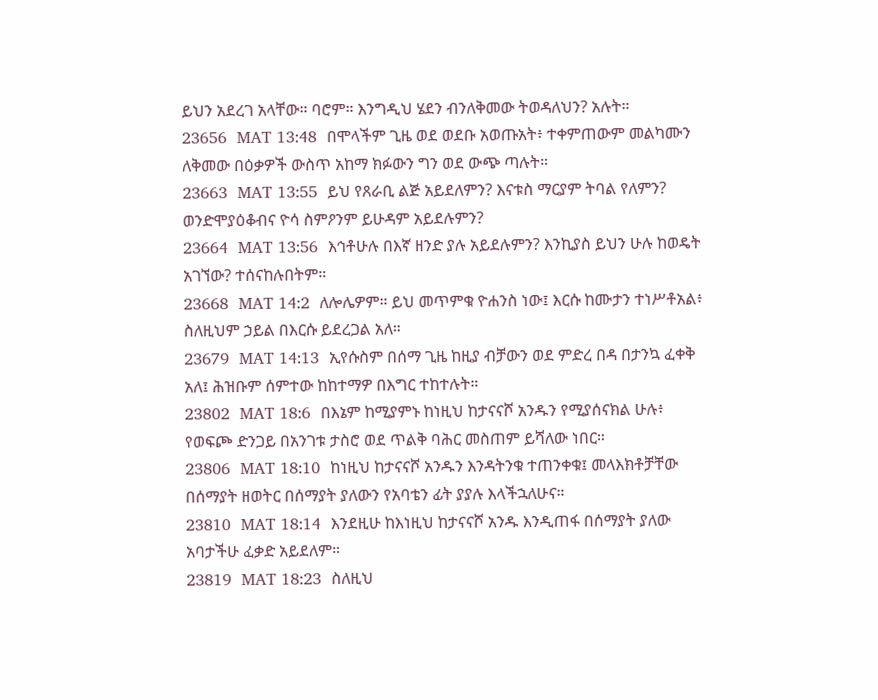ይህን አደረገ አላቸው። ባሮም። እንግዲህ ሄደን ብንለቅመው ትወዳለህን? አሉት።
23656  MAT 13:48  በሞላችም ጊዜ ወደ ወደቡ አወጡአት፥ ተቀምጠውም መልካሙን ለቅመው በዕቃዎች ውስጥ አከማ ክፉውን ግን ወደ ውጭ ጣሉት።
23663  MAT 13:55  ይህ የጸራቢ ልጅ አይደለምን? እናቱስ ማርያም ትባል የለምን? ወንድሞያዕቆብና ዮሳ ስምዖንም ይሁዳም አይደሉምን?
23664  MAT 13:56  እኅቶሁሉ በእኛ ዘንድ ያሉ አይደሉምን? እንኪያስ ይህን ሁሉ ከወዴት አገኘው? ተሰናከሉበትም።
23668  MAT 14:2  ለሎሌዎም። ይህ መጥምቁ ዮሐንስ ነው፤ እርሱ ከሙታን ተነሥቶአል፥ ስለዚህም ኃይል በእርሱ ይደረጋል አለ።
23679  MAT 14:13  ኢየሱስም በሰማ ጊዜ ከዚያ ብቻውን ወደ ምድረ በዳ በታንኳ ፈቀቅ አለ፤ ሕዝቡም ሰምተው ከከተማዎ በእግር ተከተሉት።
23802  MAT 18:6  በእኔም ከሚያምኑ ከነዚህ ከታናናሾ አንዱን የሚያሰናክል ሁሉ፥ የወፍጮ ድንጋይ በአንገቱ ታስሮ ወደ ጥልቅ ባሕር መስጠም ይሻለው ነበር።
23806  MAT 18:10  ከነዚህ ከታናናሾ አንዱን እንዳትንቁ ተጠንቀቁ፤ መላእክቶቻቸው በሰማያት ዘወትር በሰማያት ያለውን የአባቴን ፊት ያያሉ እላችኋለሁና።
23810  MAT 18:14  እንደዚሁ ከእነዚህ ከታናናሾ አንዱ እንዲጠፋ በሰማያት ያለው አባታችሁ ፈቃድ አይደለም።
23819  MAT 18:23  ስለዚህ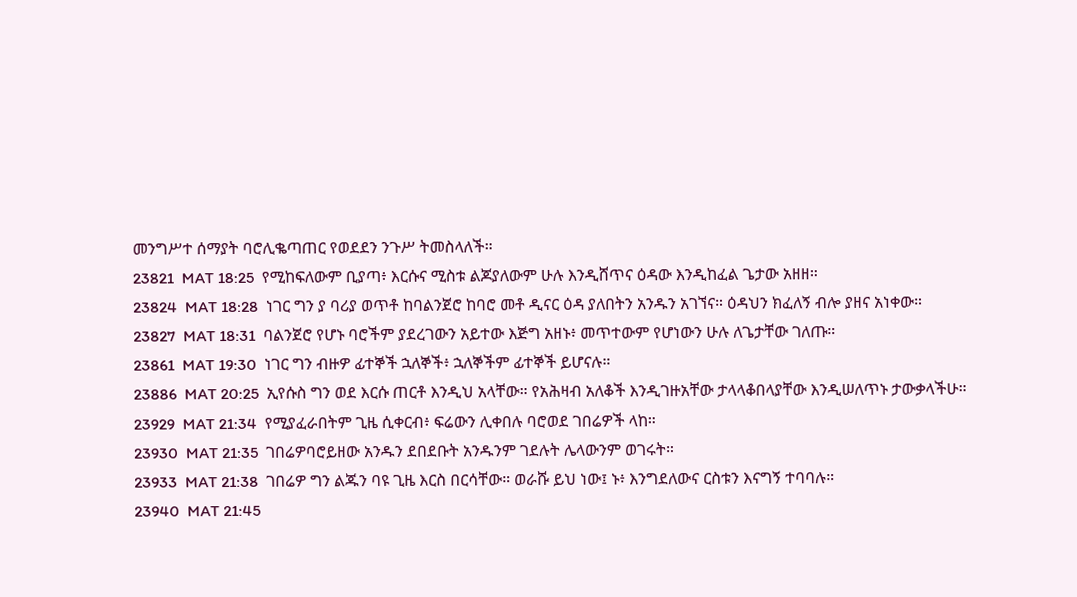መንግሥተ ሰማያት ባሮሊቈጣጠር የወደደን ንጉሥ ትመስላለች።
23821  MAT 18:25  የሚከፍለውም ቢያጣ፥ እርሱና ሚስቱ ልጆያለውም ሁሉ እንዲሸጥና ዕዳው እንዲከፈል ጌታው አዘዘ።
23824  MAT 18:28  ነገር ግን ያ ባሪያ ወጥቶ ከባልንጀሮ ከባሮ መቶ ዲናር ዕዳ ያለበትን አንዱን አገኘና። ዕዳህን ክፈለኝ ብሎ ያዘና አነቀው።
23827  MAT 18:31  ባልንጀሮ የሆኑ ባሮችም ያደረገውን አይተው እጅግ አዘኑ፥ መጥተውም የሆነውን ሁሉ ለጌታቸው ገለጡ።
23861  MAT 19:30  ነገር ግን ብዙዎ ፊተኞች ኋለኞች፥ ኋለኞችም ፊተኞች ይሆናሉ።
23886  MAT 20:25  ኢየሱስ ግን ወደ እርሱ ጠርቶ እንዲህ አላቸው። የአሕዛብ አለቆች እንዲገዙአቸው ታላላቆበላያቸው እንዲሠለጥኑ ታውቃላችሁ።
23929  MAT 21:34  የሚያፈራበትም ጊዜ ሲቀርብ፥ ፍሬውን ሊቀበሉ ባሮወደ ገበሬዎች ላከ።
23930  MAT 21:35  ገበሬዎባሮይዘው አንዱን ደበደቡት አንዱንም ገደሉት ሌላውንም ወገሩት።
23933  MAT 21:38  ገበሬዎ ግን ልጁን ባዩ ጊዜ እርስ በርሳቸው። ወራሹ ይህ ነው፤ ኑ፥ እንግደለውና ርስቱን እናግኝ ተባባሉ።
23940  MAT 21:45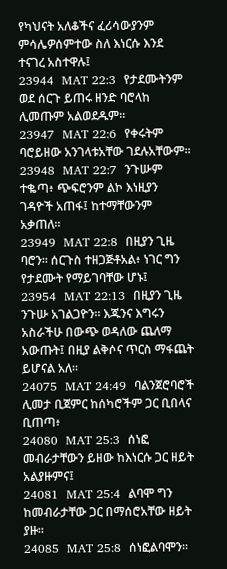የካህናት አለቆችና ፈሪሳውያንም ምሳሌዎሰምተው ስለ እነርሱ እንደ ተናገረ አስተዋሉ፤
23944  MAT 22:3  የታደሙትንም ወደ ሰርጉ ይጠሩ ዘንድ ባሮላከ ሊመጡም አልወደዱም።
23947  MAT 22:6  የቀሩትም ባሮይዘው አንገላቱአቸው ገደሉአቸውም።
23948  MAT 22:7  ንጉሡም ተቈጣ፥ ጭፍሮንም ልኮ እነዚያን ገዳዮች አጠፋ፤ ከተማቸውንም አቃጠለ።
23949  MAT 22:8  በዚያን ጊዜ ባሮን። ሰርጉስ ተዘጋጅቶአል፥ ነገር ግን የታደሙት የማይገባቸው ሆኑ፤
23954  MAT 22:13  በዚያን ጊዜ ንጉሡ አገልጋዮን። እጁንና እግሩን አስራችሁ በውጭ ወዳለው ጨለማ አውጡት፤ በዚያ ልቅሶና ጥርስ ማፋጨት ይሆናል አለ።
24075  MAT 24:49  ባልንጀሮባሮች ሊመታ ቢጀምር ከሰካሮችም ጋር ቢበላና ቢጠጣ፥
24080  MAT 25:3  ሰነፎ መብራታቸውን ይዘው ከእነርሱ ጋር ዘይት አልያዙምና፤
24081  MAT 25:4  ልባሞ ግን ከመብራታቸው ጋር በማሰሮአቸው ዘይት ያዙ።
24085  MAT 25:8  ሰነፎልባሞን።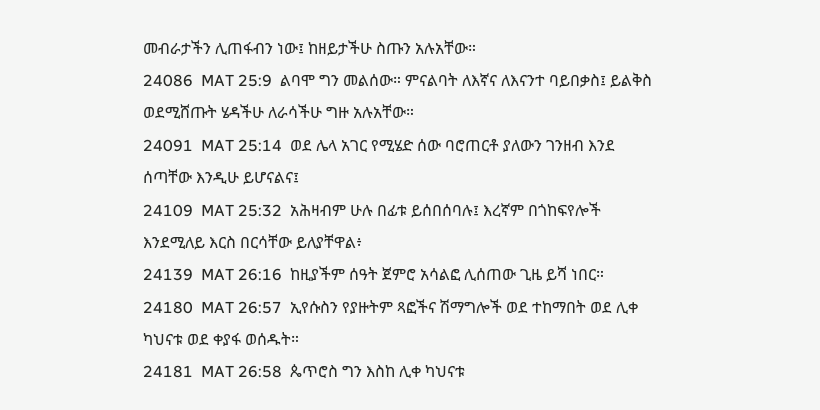መብራታችን ሊጠፋብን ነው፤ ከዘይታችሁ ስጡን አሉአቸው።
24086  MAT 25:9  ልባሞ ግን መልሰው። ምናልባት ለእኛና ለእናንተ ባይበቃስ፤ ይልቅስ ወደሚሸጡት ሄዳችሁ ለራሳችሁ ግዙ አሉአቸው።
24091  MAT 25:14  ወደ ሌላ አገር የሚሄድ ሰው ባሮጠርቶ ያለውን ገንዘብ እንደ ሰጣቸው እንዲሁ ይሆናልና፤
24109  MAT 25:32  አሕዛብም ሁሉ በፊቱ ይሰበሰባሉ፤ እረኛም በጎከፍየሎች እንደሚለይ እርስ በርሳቸው ይለያቸዋል፥
24139  MAT 26:16  ከዚያችም ሰዓት ጀምሮ አሳልፎ ሊሰጠው ጊዜ ይሻ ነበር።
24180  MAT 26:57  ኢየሱስን የያዙትም ጻፎችና ሽማግሎች ወደ ተከማበት ወደ ሊቀ ካህናቱ ወደ ቀያፋ ወሰዱት።
24181  MAT 26:58  ጴጥሮስ ግን እስከ ሊቀ ካህናቱ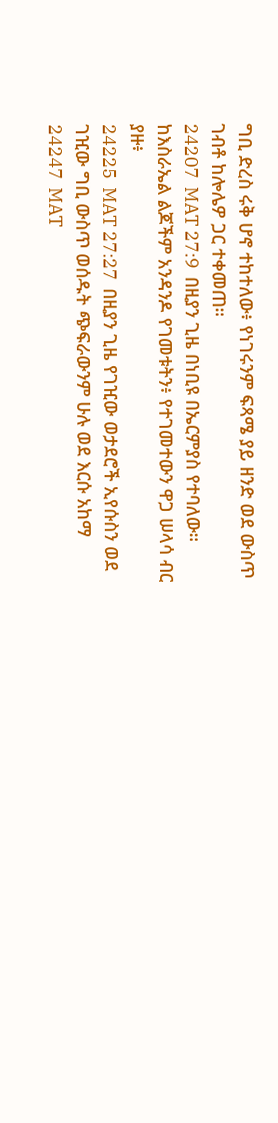ግቢ ድረስ ሩቅ ሆኖ ተከተለው፥ የነገሩንም ፍጻሜ ያይ ዘንድ ወደ ውስጥ ገብቶ ከሎሌዎ ጋር ተቀመጠ።
24207  MAT 27:9  በዚያን ጊዜ በነቢዩ በኤርምያስ የተባለው። ከእስራኤል ልጆችም አንዳንዶ የገመቱትን፥ የተገመተውን ዋጋ ሠላሳ ብር ያዙ፥
24225  MAT 27:27  በዚያን ጊዜ የገዢው ወታደሮች ኢየሱስን ወደ ገዢው ግቢ ውስጥ ወሰዱት ጭፍራውንም ሁሉ ወደ እርሱ አከማ
24247  MAT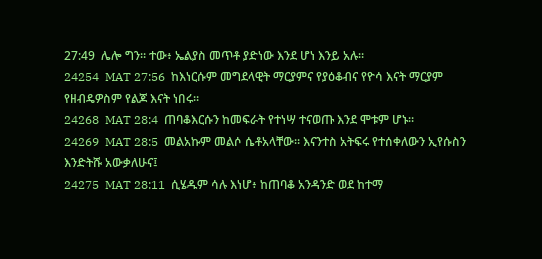27:49  ሌሎ ግን። ተው፥ ኤልያስ መጥቶ ያድነው እንደ ሆነ እንይ አሉ።
24254  MAT 27:56  ከእነርሱም መግደላዊት ማርያምና የያዕቆብና የዮሳ እናት ማርያም የዘብዴዎስም የልጆ እናት ነበሩ።
24268  MAT 28:4  ጠባቆእርሱን ከመፍራት የተነሣ ተናወጡ እንደ ሞቱም ሆኑ።
24269  MAT 28:5  መልአኩም መልሶ ሴቶአላቸው። እናንተስ አትፍሩ የተሰቀለውን ኢየሱስን እንድትሹ አውቃለሁና፤
24275  MAT 28:11  ሲሄዱም ሳሉ እነሆ፥ ከጠባቆ አንዳንድ ወደ ከተማ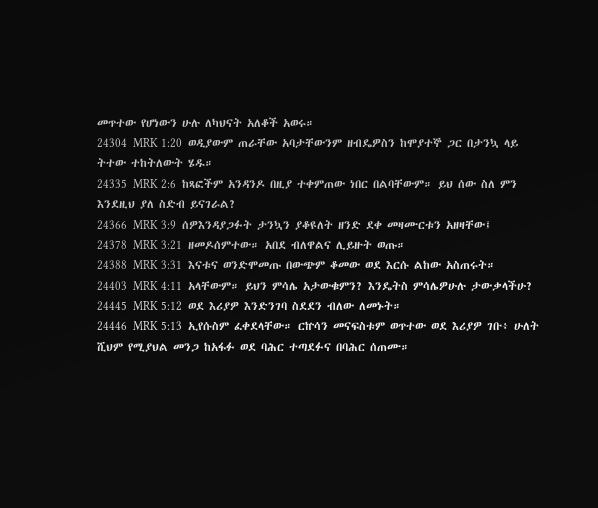መጥተው የሆነውን ሁሉ ለካህናት አለቆች አወሩ።
24304  MRK 1:20  ወዲያውም ጠራቸው አባታቸውንም ዘብዴዎስን ከሞያተኞ ጋር በታንኳ ላይ ትተው ተከትለውት ሄዱ።
24335  MRK 2:6  ከጻፎችም አንዳንዶ በዚያ ተቀምጠው ነበር በልባቸውም። ይህ ሰው ስለ ምን እንደዚህ ያለ ስድብ ይናገራል?
24366  MRK 3:9  ሰዎእንዳያጋፉት ታንኳን ያቆዩለት ዘንድ ደቀ መዛሙርቱን አዘዛቸው፤
24378  MRK 3:21  ዘመዶሰምተው። አበደ ብለዋልና ሊይዙት ወጡ።
24388  MRK 3:31  እናቱና ወንድሞመጡ በውጭም ቆመው ወደ እርሱ ልከው አስጠሩት።
24403  MRK 4:11  አላቸውም። ይህን ምሳሌ አታውቁምን? እንዴትስ ምሳሌዎሁሉ ታውቃላችሁ?
24445  MRK 5:12  ወደ እሪያዎ እንድንገባ ስደደን ብለው ለመኑት።
24446  MRK 5:13  ኢየሱስም ፈቀደላቸው። ርኵሳን መናፍስቱም ወጥተው ወደ እሪያዎ ገቡ፥ ሁለት ሺህም የሚያህል መንጋ ከአፋፉ ወደ ባሕር ተጣደፉና በባሕር ሰጠሙ።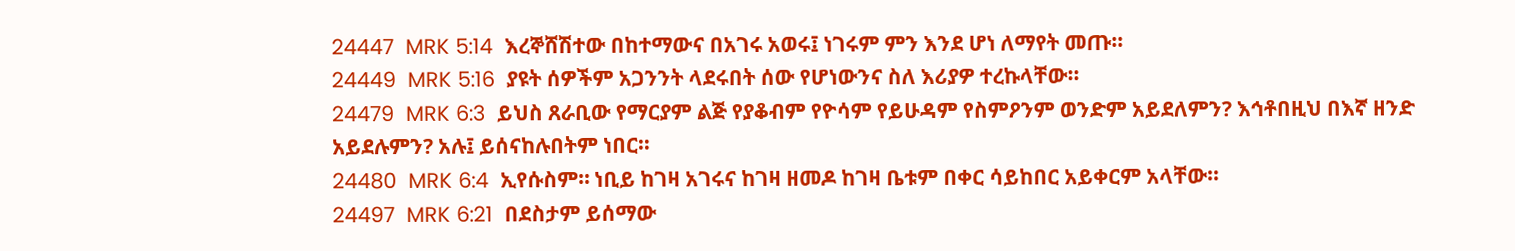24447  MRK 5:14  እረኞሸሽተው በከተማውና በአገሩ አወሩ፤ ነገሩም ምን እንደ ሆነ ለማየት መጡ።
24449  MRK 5:16  ያዩት ሰዎችም አጋንንት ላደሩበት ሰው የሆነውንና ስለ እሪያዎ ተረኩላቸው።
24479  MRK 6:3  ይህስ ጸራቢው የማርያም ልጅ የያቆብም የዮሳም የይሁዳም የስምዖንም ወንድም አይደለምን? እኅቶበዚህ በእኛ ዘንድ አይደሉምን? አሉ፤ ይሰናከሉበትም ነበር።
24480  MRK 6:4  ኢየሱስም። ነቢይ ከገዛ አገሩና ከገዛ ዘመዶ ከገዛ ቤቱም በቀር ሳይከበር አይቀርም አላቸው።
24497  MRK 6:21  በደስታም ይሰማው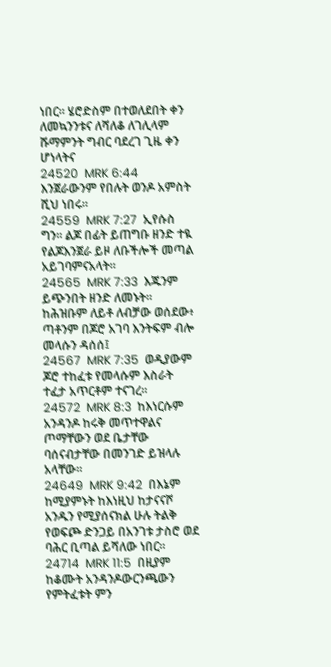ነበር። ሄሮድስም በተወለደበት ቀን ለመኳንንቱና ለሻለቆ ለገሊላም ሹማምንት ግብር ባደረገ ጊዜ ቀን ሆነላትና
24520  MRK 6:44  እንጀራውንም የበሉት ወንዶ አምስት ሺህ ነበሩ።
24559  MRK 7:27  ኢየሱስ ግን። ልጆ በፊት ይጠግቡ ዘንድ ተዪ የልጆእንጀራ ይዞ ለቡችሎች መጣል አይገባምናአላት።
24565  MRK 7:33  እጁንም ይጭንበት ዘንድ ለመኑት። ከሕዝቡም ለይቶ ለብቻው ወሰደው፥ ጣቶንም በጆሮ አገባ እንትፍም ብሎ መላሱን ዳሰሰ፤
24567  MRK 7:35  ወዲያውም ጆሮ ተከፈቱ የመላሱም እስራት ተፈታ አጥርቶም ተናገረ።
24572  MRK 8:3  ከእነርሱም አንዳንዶ ከሩቅ መጥተዋልና ጦማቸውን ወደ ቤታቸው ባሰናብታቸው በመንገድ ይዝላሉ አላቸው።
24649  MRK 9:42  በእኔም ከሚያምኑት ከእነዚህ ከታናናሾ አንዱን የሚያሰናክል ሁሉ ትልቅ የወፍጮ ድንጋይ በአንገቱ ታስሮ ወደ ባሕር ቢጣል ይሻለው ነበር።
24714  MRK 11:5  በዚያም ከቆሙት አንዳንዶውርንጫውን የምትፈቱት ምን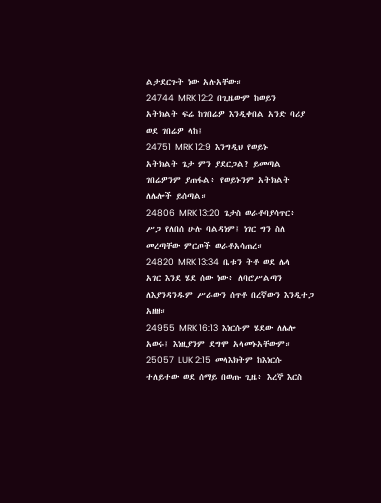ልታደርጉት ነው አሉአቸው።
24744  MRK 12:2  በጊዜውም ከወይን አትክልት ፍሬ ከገበሬዎ እንዲቀበል አንድ ባሪያ ወደ ገበሬዎ ላከ፤
24751  MRK 12:9  እንግዲህ የወይኑ አትክልት ጌታ ምን ያደርጋል? ይመጣል ገበሬዎንም ያጠፋል፥ የወይኑንም አትክልት ለሌሎች ይሰጣል።
24806  MRK 13:20  ጌታስ ወራቶባያሳጥር፥ ሥጋ የለበሰ ሁሉ ባልዳነም፤ ነገር ግን ስለ መረጣቸው ምርጦች ወራቶአሳጠረ።
24820  MRK 13:34  ቤቱን ትቶ ወደ ሌላ አገር እንደ ሄደ ሰው ነው፥ ለባሮሥልጣን ለእያንዳንዱም ሥራውን ሰጥቶ በረኛውን እንዲተጋ አዘዘ።
24955  MRK 16:13  እነርሱም ሄደው ለሌሎ አወሩ፤ እነዚያንም ደግሞ አላመኑአቸውም።
25057  LUK 2:15  መላእክትም ከእነርሱ ተለይተው ወደ ሰማይ በወጡ ጊዜ፥ እረኞ እርስ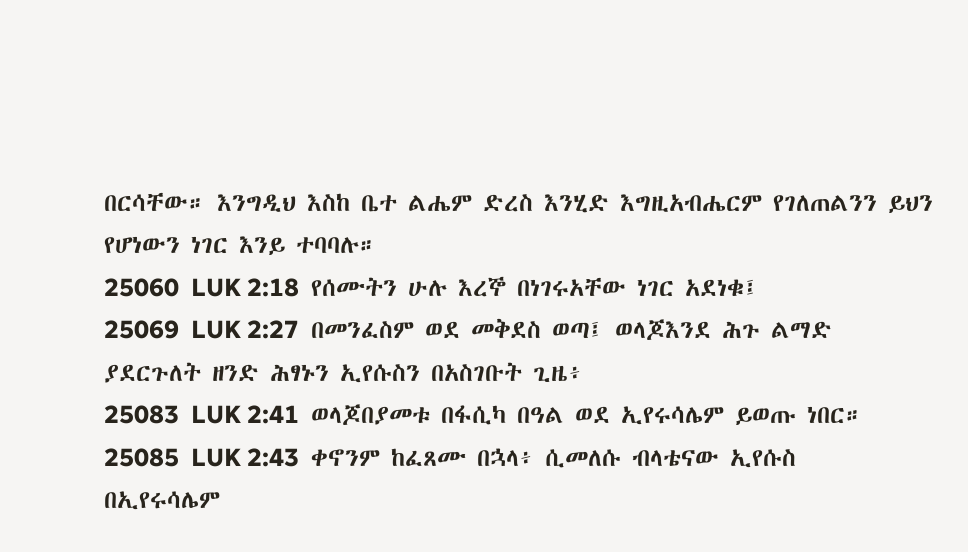በርሳቸው። እንግዲህ እስከ ቤተ ልሔም ድረስ እንሂድ እግዚአብሔርም የገለጠልንን ይህን የሆነውን ነገር እንይ ተባባሉ።
25060  LUK 2:18  የሰሙትን ሁሉ እረኞ በነገሩአቸው ነገር አደነቁ፤
25069  LUK 2:27  በመንፈስም ወደ መቅደስ ወጣ፤ ወላጆእንደ ሕጉ ልማድ ያደርጉለት ዘንድ ሕፃኑን ኢየሱስን በአስገቡት ጊዜ፥
25083  LUK 2:41  ወላጆበያመቱ በፋሲካ በዓል ወደ ኢየሩሳሌም ይወጡ ነበር።
25085  LUK 2:43  ቀኖንም ከፈጸሙ በኋላ፥ ሲመለሱ ብላቴናው ኢየሱስ በኢየሩሳሌም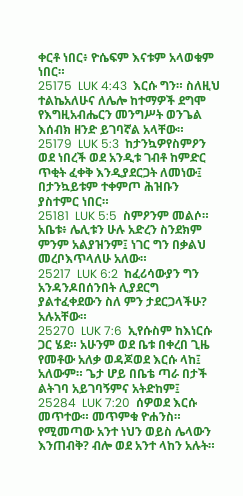ቀርቶ ነበር፥ ዮሴፍም እናቱም አላወቁም ነበር።
25175  LUK 4:43  እርሱ ግን። ስለዚህ ተልኬአለሁና ለሌሎ ከተማዎች ደግሞ የእግዚአብሔርን መንግሥት ወንጌል እሰብክ ዘንድ ይገባኛል አላቸው።
25179  LUK 5:3  ከታንኳዎየስምዖን ወደ ነበረች ወደ አንዲቱ ገብቶ ከምድር ጥቂት ፈቀቅ እንዲያደርጋት ለመነው፤ በታንኳይቱም ተቀምጦ ሕዝቡን ያስተምር ነበር።
25181  LUK 5:5  ስምዖንም መልሶ። አቤቱ፥ ሌሊቱን ሁሉ አድረን ስንደክም ምንም አልያዝንም፤ ነገር ግን በቃልህ መረቦእጥላለሁ አለው።
25217  LUK 6:2  ከፈሪሳውያን ግን አንዳንዶበሰንበት ሊያደርግ ያልተፈቀደውን ስለ ምን ታደርጋላችሁ? አሉአቸው።
25270  LUK 7:6  ኢየሱስም ከእነርሱ ጋር ሄደ። አሁንም ወደ ቤቱ በቀረበ ጊዜ የመቶው አለቃ ወዳጆወደ እርሱ ላከ፤ አለውም። ጌታ ሆይ በቤቴ ጣራ በታች ልትገባ አይገባኝምና አትድከም፤
25284  LUK 7:20  ሰዎወደ እርሱ መጥተው። መጥምቁ ዮሐንስ። የሚመጣው አንተ ነህን ወይስ ሌላውን እንጠብቅ? ብሎ ወደ አንተ ላከን አሉት።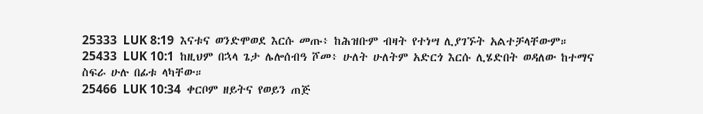25333  LUK 8:19  እናቱና ወንድሞወደ እርሱ መጡ፥ ከሕዝቡም ብዛት የተነሣ ሊያገኙት አልተቻላቸውም።
25433  LUK 10:1  ከዚህም በኋላ ጌታ ሌሎሰብዓ ሾመ፥ ሁለት ሁለትም አድርጎ እርሱ ሊሄድበት ወዳለው ከተማና ስፍራ ሁሉ በፊቱ ላካቸው።
25466  LUK 10:34  ቀርቦም ዘይትና የወይን ጠጅ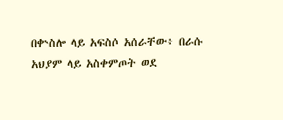በቍስሎ ላይ አፍስሶ አሰራቸው፥ በራሱ አህያም ላይ አስቀምጦት ወደ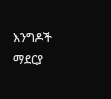እንግዶች ማደርያ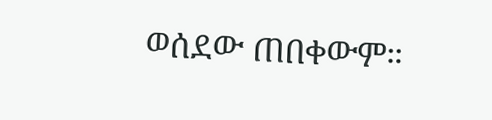ወሰደው ጠበቀውም።